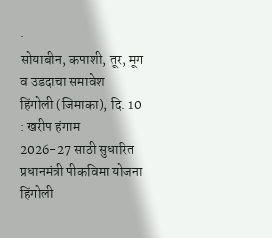·
सोयाबीन, कपाशी, तूर, मूग व उडदाचा समावेश
हिंगोली (जिमाका), दि. 10 : खरीप हंगाम
2026-27 साठी सुधारित प्रधानमंत्री पीकविमा योजना हिंगोली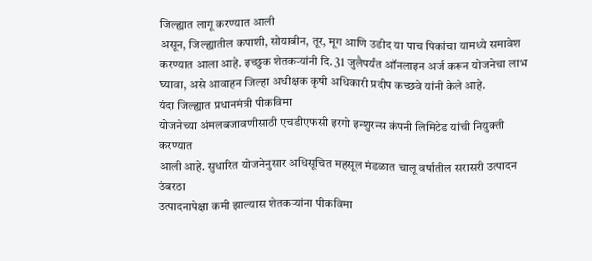जिल्ह्यात लागू करण्यात आली
असून, जिल्ह्यातील कपाशी, सोयाबीन, तूर, मूग आणि उडीद या पाच पिकांचा यामध्ये समावेश
करण्यात आला आहे. इच्छुक शेतकऱ्यांनी दि. 31 जुलैपर्यंत ऑनलाइन अर्ज करून योजनेचा लाभ
घ्यावा, असे आवाहन जिल्हा अधीक्षक कृषी अधिकारी प्रदीप कच्छवे यांनी केले आहे.
यंदा जिल्ह्यात प्रधानमंत्री पीकविमा
योजनेच्या अंमलबजावणीसाठी एचडीएफसी इरगो इन्शुरन्स कंपनी लिमिटेड यांची नियुक्ती करण्यात
आली आहे. सुधारित योजनेनुसार अधिसूचित महसूल मंडळात चालू वर्षातील सरासरी उत्पादन उंबरठा
उत्पादनापेक्षा कमी झाल्यास शेतकऱ्यांना पीकविमा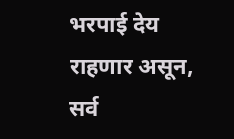भरपाई देय राहणार असून, सर्व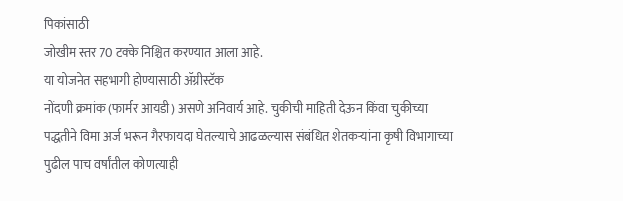पिकांसाठी
जोखीम स्तर 70 टक्के निश्चित करण्यात आला आहे.
या योजनेत सहभागी होण्यासाठी ॲग्रीस्टॅक
नोंदणी क्रमांक (फार्मर आयडी) असणे अनिवार्य आहे. चुकीची माहिती देऊन किंवा चुकीच्या
पद्धतीने विमा अर्ज भरून गैरफायदा घेतल्याचे आढळल्यास संबंधित शेतकऱ्यांना कृषी विभागाच्या
पुढील पाच वर्षांतील कोणत्याही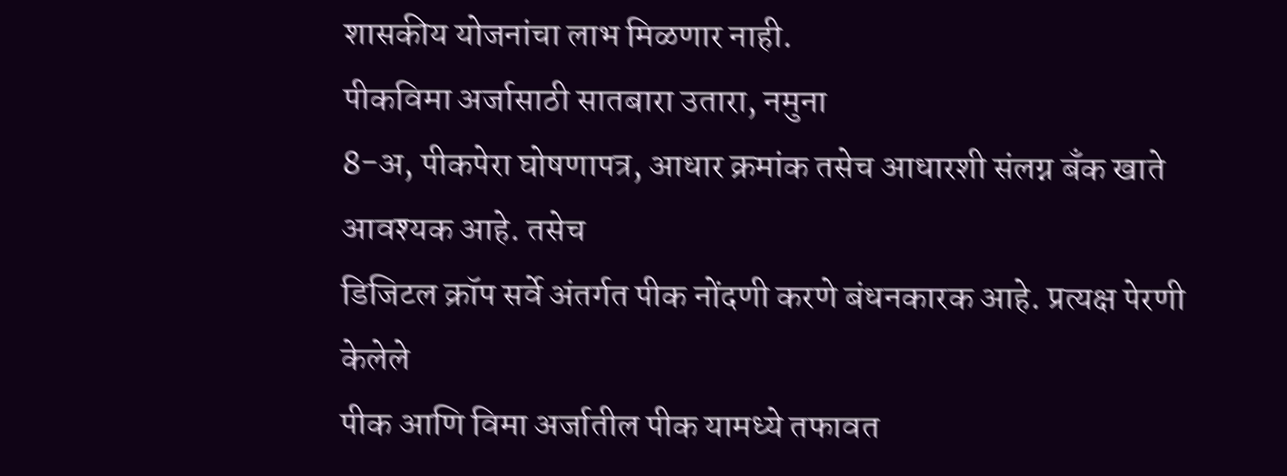शासकीय योजनांचा लाभ मिळणार नाही.
पीकविमा अर्जासाठी सातबारा उतारा, नमुना
8-अ, पीकपेरा घोषणापत्र, आधार क्रमांक तसेच आधारशी संलग्न बँक खाते आवश्यक आहे. तसेच
डिजिटल क्रॉप सर्वे अंतर्गत पीक नोंदणी करणे बंधनकारक आहे. प्रत्यक्ष पेरणी केलेले
पीक आणि विमा अर्जातील पीक यामध्ये तफावत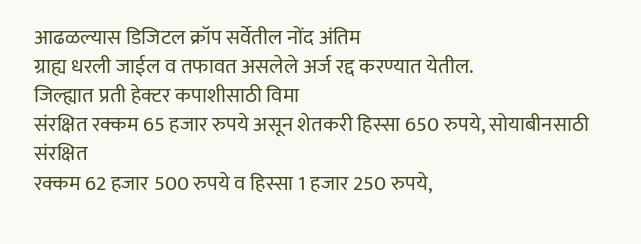आढळल्यास डिजिटल क्रॉप सर्वेतील नोंद अंतिम
ग्राह्य धरली जाईल व तफावत असलेले अर्ज रद्द करण्यात येतील.
जिल्ह्यात प्रती हेक्टर कपाशीसाठी विमा
संरक्षित रक्कम 65 हजार रुपये असून शेतकरी हिस्सा 650 रुपये, सोयाबीनसाठी संरक्षित
रक्कम 62 हजार 500 रुपये व हिस्सा 1 हजार 250 रुपये,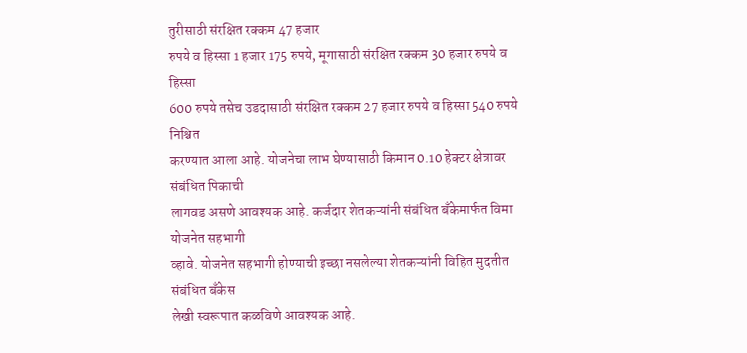तुरीसाठी संरक्षित रक्कम 47 हजार
रुपये व हिस्सा 1 हजार 175 रुपये, मूगासाठी संरक्षित रक्कम 30 हजार रुपये व हिस्सा
600 रुपये तसेच उडदासाठी संरक्षित रक्कम 27 हजार रुपये व हिस्सा 540 रुपये निश्चित
करण्यात आला आहे. योजनेचा लाभ घेण्यासाठी किमान 0.10 हेक्टर क्षेत्रावर संबंधित पिकाची
लागवड असणे आवश्यक आहे. कर्जदार शेतकऱ्यांनी संबंधित बँकेमार्फत विमा योजनेत सहभागी
व्हावे. योजनेत सहभागी होण्याची इच्छा नसलेल्या शेतकऱ्यांनी विहित मुदतीत संबंधित बँकेस
लेखी स्वरूपात कळविणे आवश्यक आहे.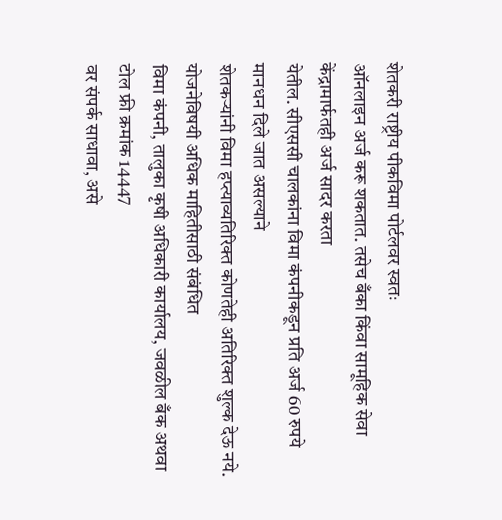शेतकरी राष्ट्रीय पीकविमा पोर्टलवर स्वतः
ऑनलाइन अर्ज करू शकतात. तसेच बँका किंवा सामूहिक सेवा केंद्रामार्फतही अर्ज सादर करता
येतील. सीएससी चालकांना विमा कंपनीकडून प्रति अर्ज 60 रुपये मानधन दिले जात असल्याने
शेतकऱ्यांनी विमा हप्त्याव्यतिरिक्त कोणतेही अतिरिक्त शुल्क देऊ नये.
योजनेविषयी अधिक माहितीसाठी संबंधित
विमा कंपनी, तालुका कृषी अधिकारी कार्यालय, जवळील बँक अथवा टोल फ्री क्रमांक 14447
वर संपर्क साधावा, असे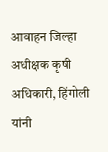आवाहन जिल्हा अधीक्षक कृषी अधिकारी, हिंगोली यांनी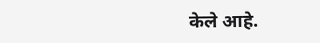केले आहे.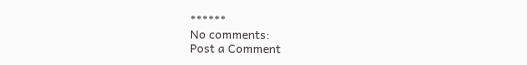******
No comments:
Post a Comment